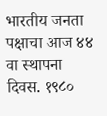भारतीय जनता पक्षाचा आज ४४ वा स्थापना दिवस. १९८०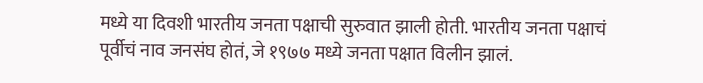मध्ये या दिवशी भारतीय जनता पक्षाची सुरुवात झाली होती. भारतीय जनता पक्षाचं पूर्वीचं नाव जनसंघ होतं, जे १९७७ मध्ये जनता पक्षात विलीन झालं.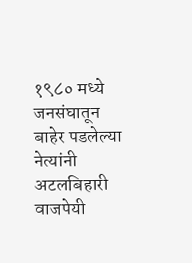१९८० मध्ये जनसंघातून बाहेर पडलेल्या नेत्यांनी अटलबिहारी वाजपेयी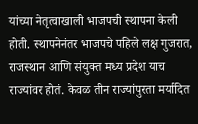यांच्या नेतृत्वाखाली भाजपची स्थापना केली होती. स्थापनेनंतर भाजपचे पहिले लक्ष गुजरात, राजस्थान आणि संयुक्त मध्य प्रदेश याच राज्यांवर होतं. केवळ तीन राज्यांपुरता मर्यादित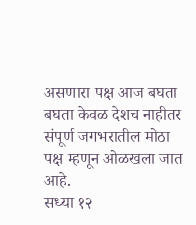असणारा पक्ष आज बघता बघता केवळ देशच नाहीतर संपूर्ण जगभरातील मोठा पक्ष म्हणून ओळखला जात आहे.
सध्या १२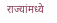राज्यांमध्ये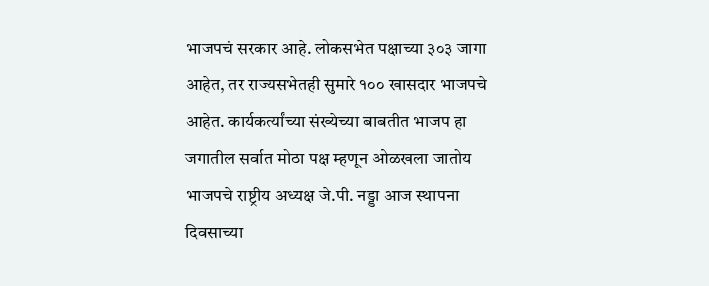भाजपचं सरकार आहे. लोकसभेत पक्षाच्या ३०३ जागा आहेत, तर राज्यसभेतही सुमारे १०० खासदार भाजपचे आहेत. कार्यकर्त्यांच्या संख्येच्या बाबतीत भाजप हा जगातील सर्वात मोठा पक्ष म्हणून ओळखला जातोय
भाजपचे राष्ट्रीय अध्यक्ष जे.पी. नड्डा आज स्थापना दिवसाच्या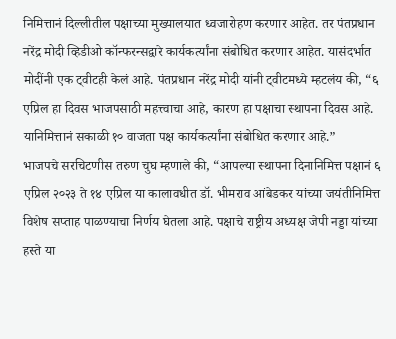निमित्तानं दिल्लीतील पक्षाच्या मुख्यालयात ध्वजारोहण करणार आहेत. तर पंतप्रधान नरेंद्र मोदी व्हिडीओ कॉन्फरन्सद्वारे कार्यकर्त्यांना संबोधित करणार आहेत. यासंदर्भात मोदींनी एक ट्वीटही केलं आहे. पंतप्रधान नरेंद्र मोदी यांनी ट्वीटमध्ये म्हटलंय की, “६ एप्रिल हा दिवस भाजपसाठी महत्त्वाचा आहे, कारण हा पक्षाचा स्थापना दिवस आहे. यानिमित्तानं सकाळी १० वाजता पक्ष कार्यकर्त्यांना संबोधित करणार आहे.”
भाजपचे सरचिटणीस तरुण चुघ म्हणाले की, “आपल्या स्थापना दिनानिमित्त पक्षानं ६ एप्रिल २०२३ ते १४ एप्रिल या कालावधीत डॉ. भीमराव आंबेडकर यांच्या जयंतीनिमित्त विशेष सप्ताह पाळण्याचा निर्णय घेतला आहे. पक्षाचे राष्ट्रीय अध्यक्ष जेपी नड्डा यांच्या हस्ते या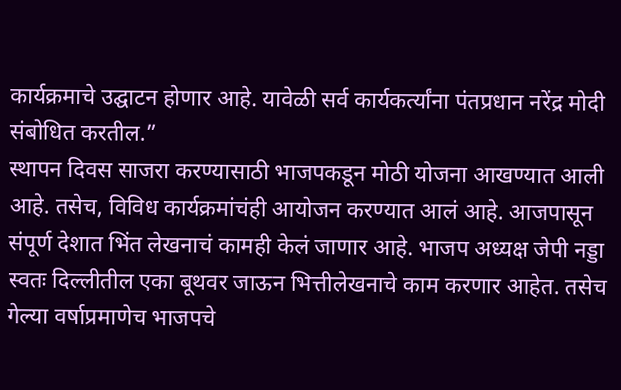कार्यक्रमाचे उद्घाटन होणार आहे. यावेळी सर्व कार्यकर्त्यांना पंतप्रधान नरेंद्र मोदी संबोधित करतील.”
स्थापन दिवस साजरा करण्यासाठी भाजपकडून मोठी योजना आखण्यात आली आहे. तसेच, विविध कार्यक्रमांचंही आयोजन करण्यात आलं आहे. आजपासून संपूर्ण देशात भिंत लेखनाचं कामही केलं जाणार आहे. भाजप अध्यक्ष जेपी नड्डा स्वतः दिल्लीतील एका बूथवर जाऊन भित्तीलेखनाचे काम करणार आहेत. तसेच गेल्या वर्षाप्रमाणेच भाजपचे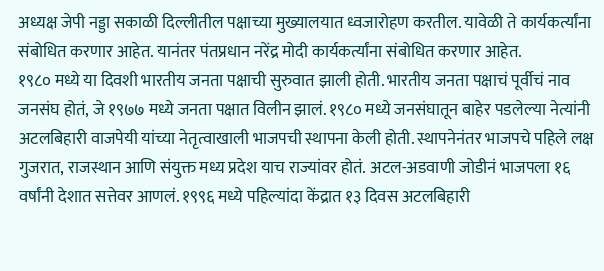अध्यक्ष जेपी नड्डा सकाळी दिल्लीतील पक्षाच्या मुख्यालयात ध्वजारोहण करतील. यावेळी ते कार्यकर्त्यांना संबोधित करणार आहेत. यानंतर पंतप्रधान नरेंद्र मोदी कार्यकर्त्यांना संबोधित करणार आहेत.
१९८० मध्ये या दिवशी भारतीय जनता पक्षाची सुरुवात झाली होती. भारतीय जनता पक्षाचं पूर्वीचं नाव जनसंघ होतं, जे १९७७ मध्ये जनता पक्षात विलीन झालं. १९८० मध्ये जनसंघातून बाहेर पडलेल्या नेत्यांनी अटलबिहारी वाजपेयी यांच्या नेतृत्वाखाली भाजपची स्थापना केली होती. स्थापनेनंतर भाजपचे पहिले लक्ष गुजरात, राजस्थान आणि संयुक्त मध्य प्रदेश याच राज्यांवर होतं. अटल-अडवाणी जोडीनं भाजपला १६ वर्षांनी देशात सत्तेवर आणलं. १९९६ मध्ये पहिल्यांदा केंद्रात १३ दिवस अटलबिहारी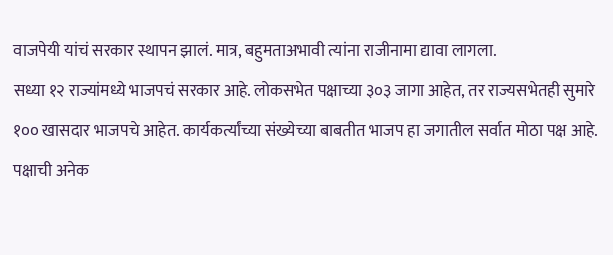वाजपेयी यांचं सरकार स्थापन झालं. मात्र, बहुमताअभावी त्यांना राजीनामा द्यावा लागला.
सध्या १२ राज्यांमध्ये भाजपचं सरकार आहे. लोकसभेत पक्षाच्या ३०३ जागा आहेत, तर राज्यसभेतही सुमारे १०० खासदार भाजपचे आहेत. कार्यकर्त्यांच्या संख्येच्या बाबतीत भाजप हा जगातील सर्वात मोठा पक्ष आहे. पक्षाची अनेक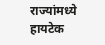राज्यांमध्ये हायटेक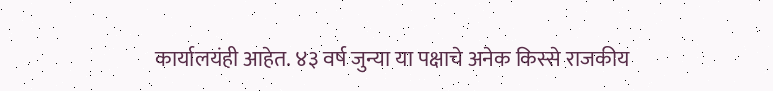कार्यालयंही आहेत. ४३ वर्ष जुन्या या पक्षाचे अनेक किस्से राजकीय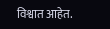विश्वात आहेत.